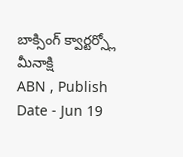బాక్సింగ్ క్వార్టర్స్లో మీనాక్షి
ABN , Publish Date - Jun 19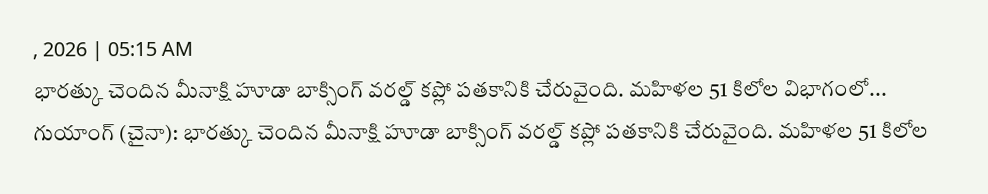, 2026 | 05:15 AM
భారత్కు చెందిన మీనాక్షి హూడా బాక్సింగ్ వరల్డ్ కప్లో పతకానికి చేరువైంది. మహిళల 51 కిలోల విభాగంలో...
గుయాంగ్ (చైనా): భారత్కు చెందిన మీనాక్షి హూడా బాక్సింగ్ వరల్డ్ కప్లో పతకానికి చేరువైంది. మహిళల 51 కిలోల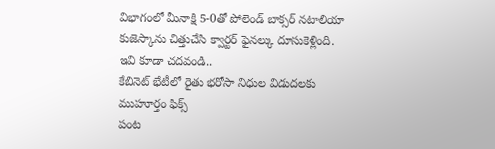విభాగంలో మీనాక్షి 5-0తో పోలెండ్ బాక్సర్ నటాలియా కుజెస్కాను చిత్తుచేసి క్వార్టర్ ఫైనల్కు దూసుకెళ్లింది.
ఇవి కూడా చదవండి..
కేబినెట్ భేటీలో రైతు భరోసా నిధుల విడుదలకు ముహూర్తం ఫిక్స్
పంట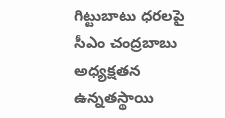గిట్టుబాటు ధరలపై సీఎం చంద్రబాబు అధ్యక్షతన ఉన్నతస్థాయి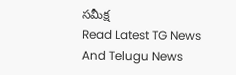సమీక్ష
Read Latest TG News And Telugu News